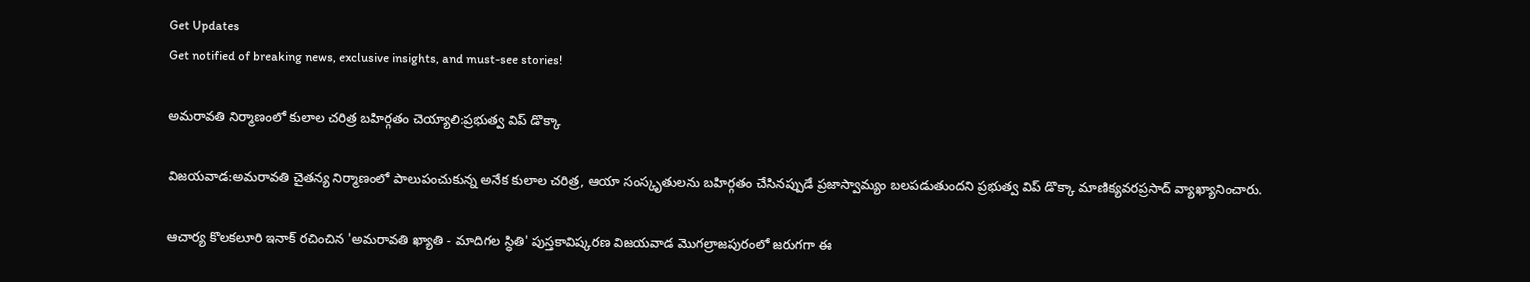Get Updates
Get notified of breaking news, exclusive insights, and must-see stories!

అమరావతి నిర్మాణంలో కులాల చరిత్ర బహిర్గతం చెయ్యాలి:ప్రభుత్వ విప్ డొక్కా

విజయవాడ:అమరావతి చైతన్య నిర్మాణంలో పాలుపంచుకున్న అనేక కులాల చరిత్ర, ఆయా సంస్కృతులను బహిర్గతం చేసినప్పుడే ప్రజాస్వామ్యం బలపడుతుందని ప్రభుత్వ విప్‌ డొక్కా మాణిక్యవరప్రసాద్‌ వ్యాఖ్యానించారు.

ఆచార్య కొలకలూరి ఇనాక్‌ రచించిన 'అమరావతి ఖ్యాతి - మాదిగల స్ధితి' పుస్తకావిష్కరణ విజయవాడ మొగల్రాజపురంలో జరుగగా ఈ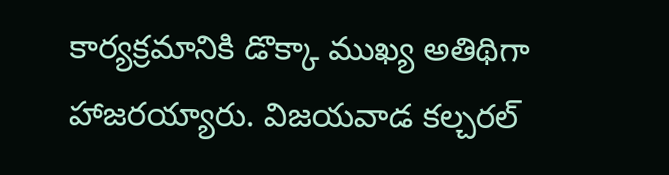కార్యక్రమానికి డొక్కా ముఖ్య అతిథిగా హాజరయ్యారు. విజయవాడ కల్చరల్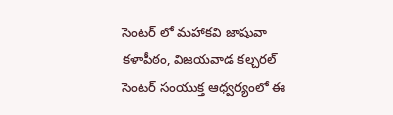సెంటర్ లో మహాకవి జాషువా కళాపీఠం, విజయవాడ కల్చరల్‌ సెంటర్‌ సంయుక్త ఆధ్వర్యంలో ఈ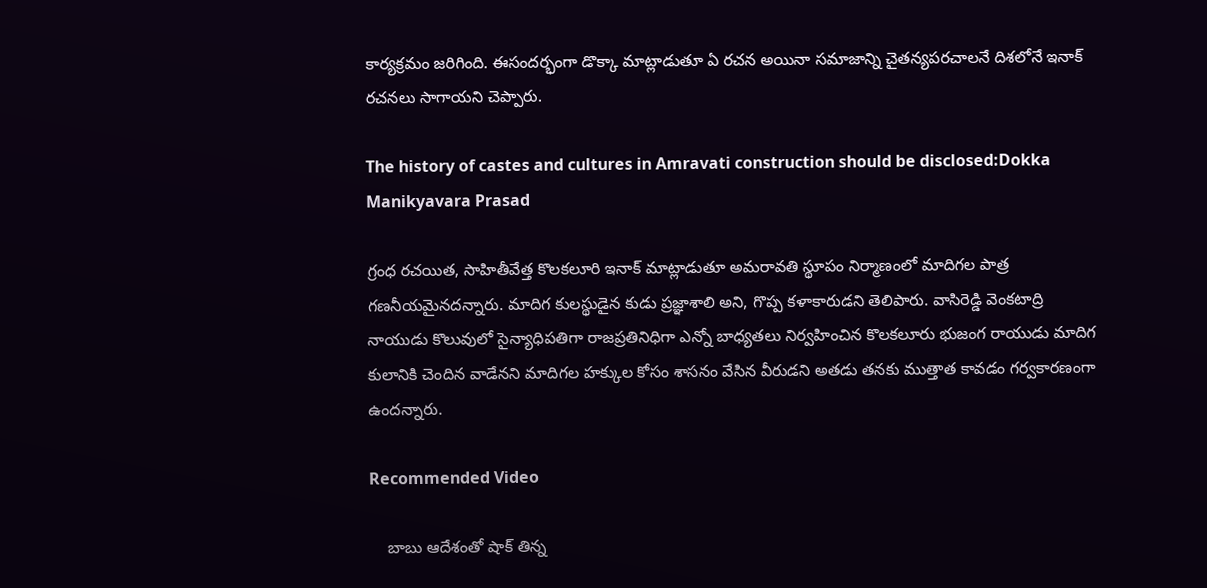కార్యక్రమం జరిగింది. ఈసందర్భంగా డొక్కా మాట్లాడుతూ ఏ రచన అయినా సమాజాన్ని చైతన్యపరచాలనే దిశలోనే ఇనాక్‌ రచనలు సాగాయని చెప్పారు.

The history of castes and cultures in Amravati construction should be disclosed:Dokka Manikyavara Prasad

గ్రంధ రచయిత, సాహితీవేత్త కొలకలూరి ఇనాక్‌ మాట్లాడుతూ అమరావతి స్థూపం నిర్మాణంలో మాదిగల పాత్ర గణనీయమైనదన్నారు. మాదిగ కులస్థుడైన కుడు ప్రజ్ఞాశాలి అని, గొప్ప కళాకారుడని తెలిపారు. వాసిరెడ్డి వెంకటాద్రి నాయుడు కొలువులో సైన్యాధిపతిగా రాజప్రతినిధిగా ఎన్నో బాధ్యతలు నిర్వహించిన కొలకలూరు భుజంగ రాయుడు మాదిగ కులానికి చెందిన వాడేనని మాదిగల హక్కుల కోసం శాసనం వేసిన వీరుడని అతడు తనకు ముత్తాత కావడం గర్వకారణంగా ఉందన్నారు.

Recommended Video

    బాబు ఆదేశంతో షాక్ తిన్న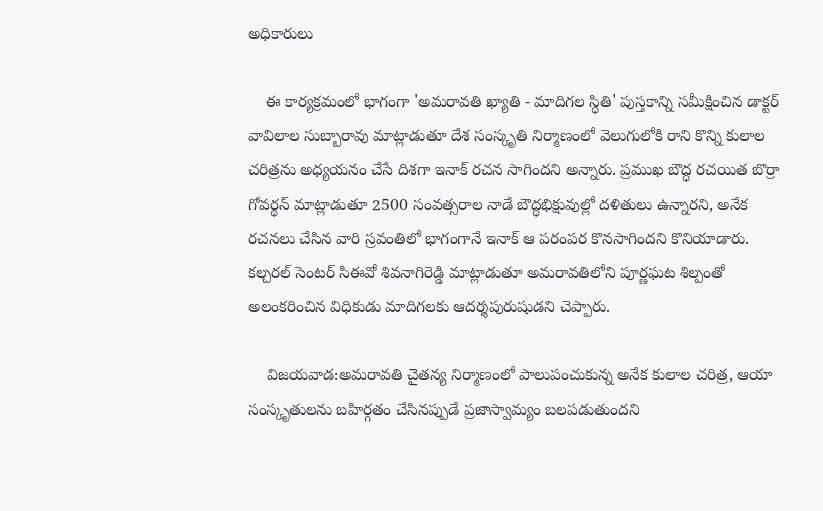అధికారులు

    ఈ కార్యక్రమంలో భాగంగా 'అమరావతి ఖ్యాతి - మాదిగల స్ధితి' పుస్తకాన్ని సమీక్షించిన డాక్టర్‌ వావిలాల సుబ్బారావు మాట్లాడుతూ దేశ సంస్కృతి నిర్మాణంలో వెలుగులోకి రాని కొన్ని కులాల చరిత్రను అధ్యయనం చేసే దిశగా ఇనాక్‌ రచన సాగిందని అన్నారు. ప్రముఖ బౌద్ధ రచయిత బొర్రా గోవర్థన్‌ మాట్లాడుతూ 2500 సంవత్సరాల నాడే బౌద్ధభిక్షువుల్లో దళితులు ఉన్నారని, అనేక రచనలు చేసిన వారి స్రవంతిలో భాగంగానే ఇనాక్‌ ఆ పరంపర కొనసాగిందని కొనియాడారు. కల్చరల్‌ సెంటర్‌ సిఈవో శివనాగిరెడ్డి మాట్లాడుతూ అమరావతిలోని పూర్ణఘట శిల్పంతో అలంకరించిన విధికుడు మాదిగలకు ఆదర్శపురుషుడని చెప్పారు.

    విజయవాడ:అమరావతి చైతన్య నిర్మాణంలో పాలుపంచుకున్న అనేక కులాల చరిత్ర, ఆయా సంస్కృతులను బహిర్గతం చేసినప్పుడే ప్రజాస్వామ్యం బలపడుతుందని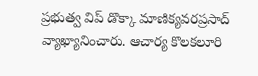ప్రభుత్వ విప్‌ డొక్కా మాణిక్యవరప్రసాద్‌ వ్యాఖ్యానించారు. ఆచార్య కొలకలూరి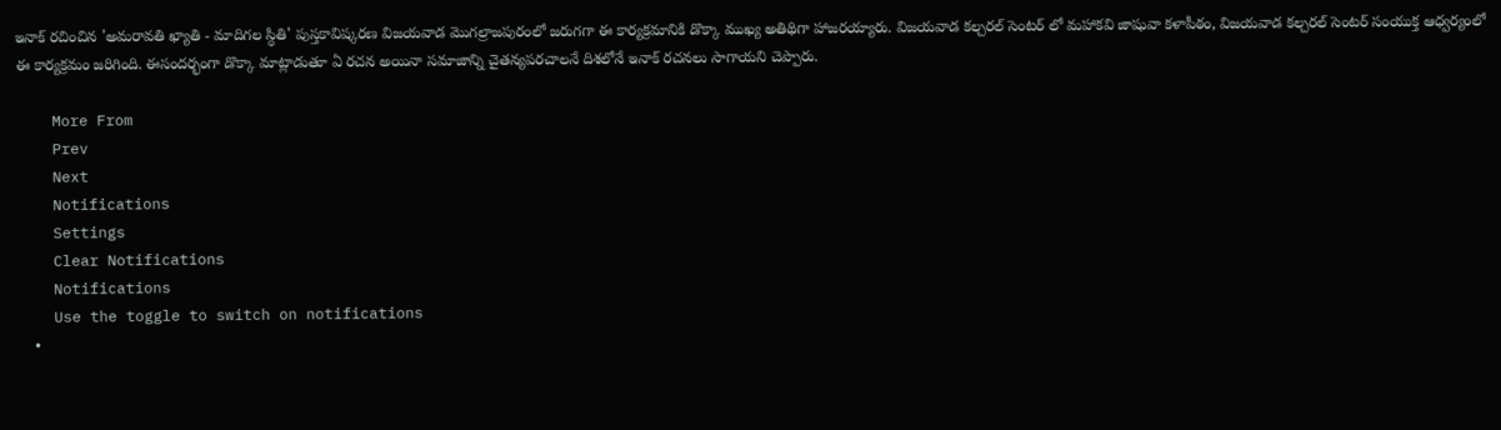ఇనాక్‌ రచించిన 'అమరావతి ఖ్యాతి - మాదిగల స్ధితి' పుస్తకావిష్కరణ విజయవాడ మొగల్రాజపురంలో జరుగగా ఈ కార్యక్రమానికి డొక్కా ముఖ్య అతిథిగా హాజరయ్యారు. విజయవాడ కల్చరల్ సెంటర్ లో మహాకవి జాషువా కళాపీఠం, విజయవాడ కల్చరల్‌ సెంటర్‌ సంయుక్త ఆధ్వర్యంలో ఈ కార్యక్రమం జరిగింది. ఈసందర్భంగా డొక్కా మాట్లాడుతూ ఏ రచన అయినా సమాజాన్ని చైతన్యపరచాలనే దిశలోనే ఇనాక్‌ రచనలు సాగాయని చెప్పారు.

    More From
    Prev
    Next
    Notifications
    Settings
    Clear Notifications
    Notifications
    Use the toggle to switch on notifications
    •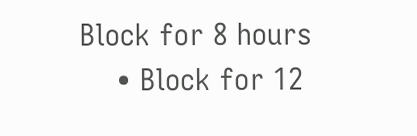Block for 8 hours
    • Block for 12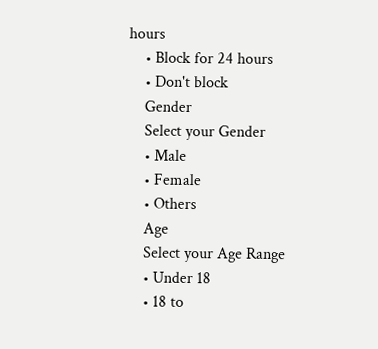hours
    • Block for 24 hours
    • Don't block
    Gender
    Select your Gender
    • Male
    • Female
    • Others
    Age
    Select your Age Range
    • Under 18
    • 18 to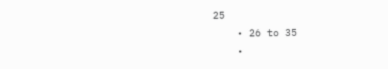25
    • 26 to 35
    •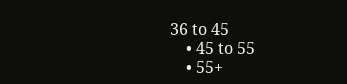36 to 45
    • 45 to 55
    • 55+